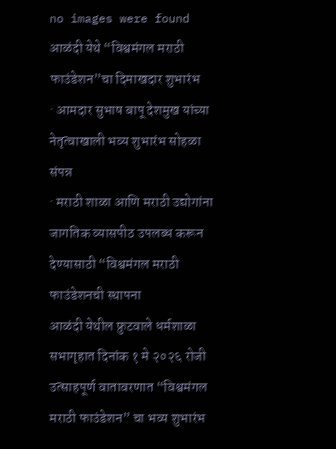no images were found
आळंदी येथे “विश्वमंगल मराठी फाउंडेशन”चा दिमाखदार शुभारंभ
· आमदार सुभाष बापू देशमुख यांच्या नेतृत्वाखाली भव्य शुभारंभ सोहळा संपन्न
· मराठी शाळा आणि मराठी उद्योगांना जागतिक व्यासपीठ उपलब्ध करून देण्यासाठी “विश्वमंगल मराठी फाउंडेशनची स्थापना
आळंदी येथील फ्रुटवाले धर्मशाळा सभागृहात दिनांक १ मे २०२६ रोजी उत्साहपूर्ण वातावरणात “विश्वमंगल मराठी फाउंडेशन” चा भव्य शुभारंभ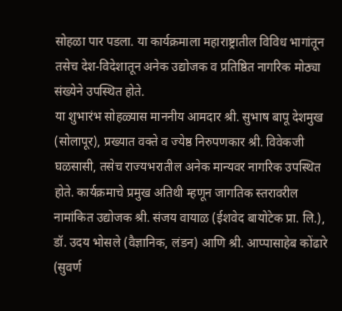सोहळा पार पडला. या कार्यक्रमाला महाराष्ट्रातील विविध भागांतून तसेच देश-विदेशातून अनेक उद्योजक व प्रतिष्ठित नागरिक मोठ्या संख्येने उपस्थित होते.
या शुभारंभ सोहळ्यास माननीय आमदार श्री. सुभाष बापू देशमुख (सोलापूर), प्रख्यात वक्ते व ज्येष्ठ निरुपणकार श्री. विवेकजी घळसासी, तसेच राज्यभरातील अनेक मान्यवर नागरिक उपस्थित होते. कार्यक्रमाचे प्रमुख अतिथी म्हणून जागतिक स्तरावरील नामांकित उद्योजक श्री. संजय वायाळ (ईशवेद बायोटेक प्रा. लि.), डॉ. उदय भोसले (वैज्ञानिक, लंडन) आणि श्री. आप्पासाहेब कोंढारे (सुवर्ण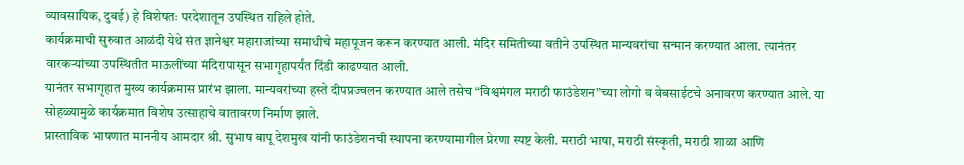व्यावसायिक, दुबई) हे विशेषतः परदेशातून उपस्थित राहिले होते.
कार्यक्रमाची सुरुवात आळंदी येथे संत ज्ञानेश्वर महाराजांच्या समाधीचे महापूजन करून करण्यात आली. मंदिर समितीच्या वतीने उपस्थित मान्यवरांचा सन्मान करण्यात आला. त्यानंतर वारकऱ्यांच्या उपस्थितीत माऊलींच्या मंदिरापासून सभागृहापर्यंत दिंडी काढण्यात आली.
यानंतर सभागृहात मुख्य कार्यक्रमास प्रारंभ झाला. मान्यवरांच्या हस्ते दीपप्रज्वलन करण्यात आले तसेच “विश्वमंगल मराठी फाउंडेशन”च्या लोगो व वेबसाईटचे अनावरण करण्यात आले. या सोहळ्यामुळे कार्यक्रमात विशेष उत्साहाचे वातावरण निर्माण झाले.
प्रास्ताविक भाषणात माननीय आमदार श्री. सुभाष बापू देशमुख यांनी फाउंडेशनची स्थापना करण्यामागील प्रेरणा स्पष्ट केली. मराठी भाषा, मराठी संस्कृती, मराठी शाळा आणि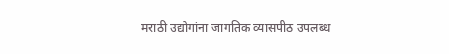मराठी उद्योगांना जागतिक व्यासपीठ उपलब्ध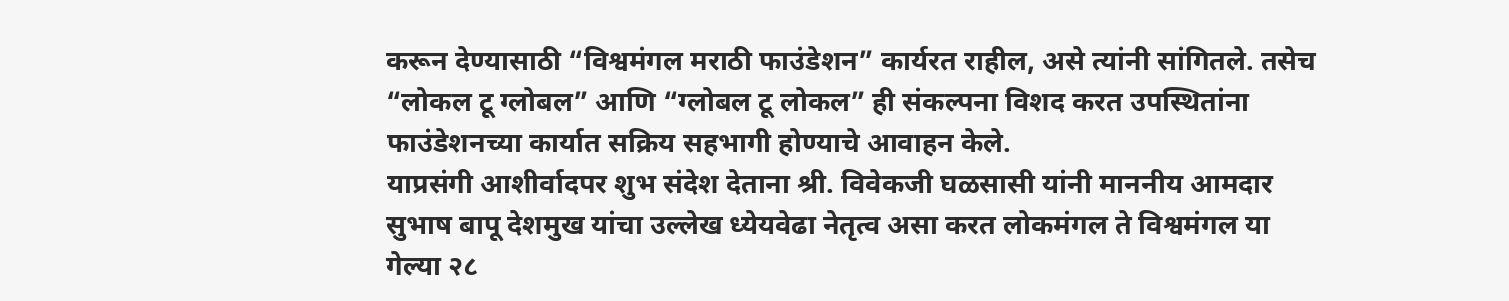करून देण्यासाठी “विश्वमंगल मराठी फाउंडेशन” कार्यरत राहील, असे त्यांनी सांगितले. तसेच “लोकल टू ग्लोबल” आणि “ग्लोबल टू लोकल” ही संकल्पना विशद करत उपस्थितांना फाउंडेशनच्या कार्यात सक्रिय सहभागी होण्याचे आवाहन केले.
याप्रसंगी आशीर्वादपर शुभ संदेश देताना श्री. विवेकजी घळसासी यांनी माननीय आमदार सुभाष बापू देशमुख यांचा उल्लेख ध्येयवेढा नेतृत्व असा करत लोकमंगल ते विश्वमंगल या गेल्या २८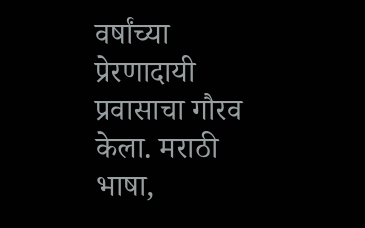वर्षांच्या प्रेरणादायी प्रवासाचा गौरव केला. मराठी भाषा,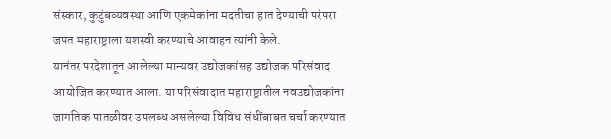संस्कार, कुटुंबव्यवस्था आणि एकमेकांना मदतीचा हात देण्याची परंपरा जपत महाराष्ट्राला यशस्वी करण्याचे आवाहन त्यांनी केले.
यानंतर परदेशातून आलेल्या मान्यवर उद्योजकांसह उद्योजक परिसंवाद आयोजित करण्यात आला. या परिसंवादात महाराष्ट्रातील नवउद्योजकांना जागतिक पातळीवर उपलब्ध असलेल्या विविध संधींबाबत चर्चा करण्यात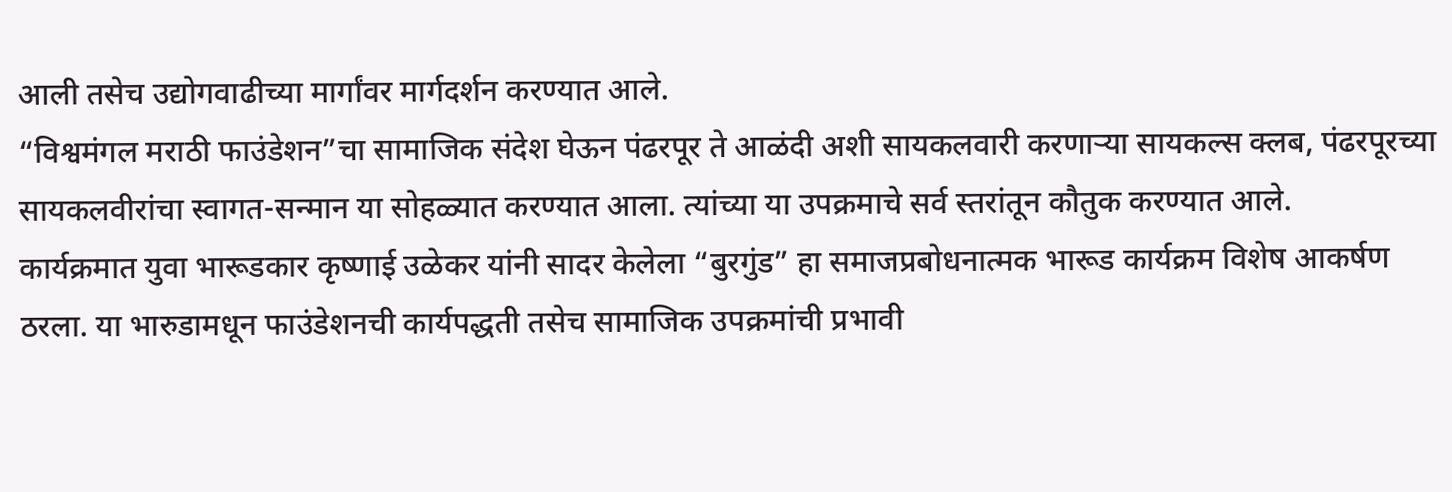आली तसेच उद्योगवाढीच्या मार्गांवर मार्गदर्शन करण्यात आले.
“विश्वमंगल मराठी फाउंडेशन”चा सामाजिक संदेश घेऊन पंढरपूर ते आळंदी अशी सायकलवारी करणाऱ्या सायकल्स क्लब, पंढरपूरच्या सायकलवीरांचा स्वागत-सन्मान या सोहळ्यात करण्यात आला. त्यांच्या या उपक्रमाचे सर्व स्तरांतून कौतुक करण्यात आले.
कार्यक्रमात युवा भारूडकार कृष्णाई उळेकर यांनी सादर केलेला “बुरगुंड” हा समाजप्रबोधनात्मक भारूड कार्यक्रम विशेष आकर्षण ठरला. या भारुडामधून फाउंडेशनची कार्यपद्धती तसेच सामाजिक उपक्रमांची प्रभावी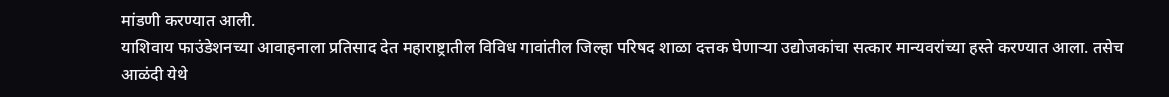मांडणी करण्यात आली.
याशिवाय फाउंडेशनच्या आवाहनाला प्रतिसाद देत महाराष्ट्रातील विविध गावांतील जिल्हा परिषद शाळा दत्तक घेणाऱ्या उद्योजकांचा सत्कार मान्यवरांच्या हस्ते करण्यात आला. तसेच आळंदी येथे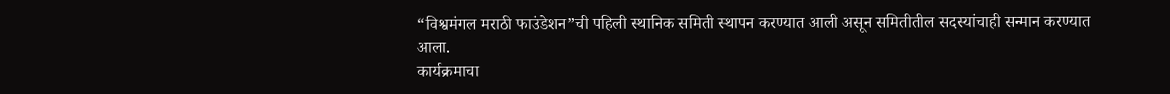“विश्वमंगल मराठी फाउंडेशन”ची पहिली स्थानिक समिती स्थापन करण्यात आली असून समितीतील सदस्यांचाही सन्मान करण्यात आला.
कार्यक्रमाचा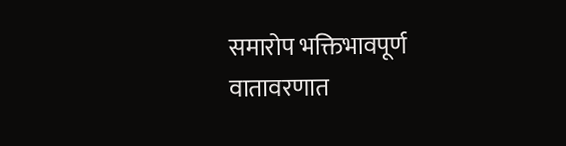समारोप भक्तिभावपूर्ण वातावरणात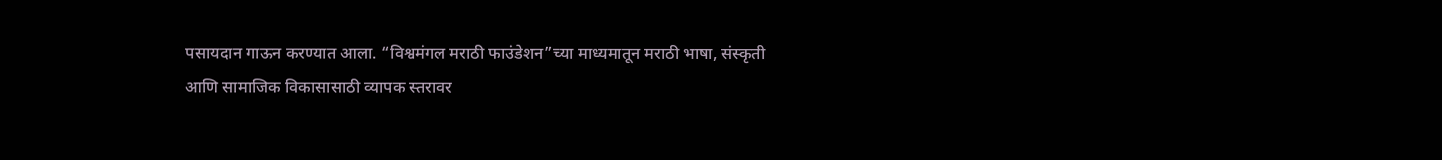पसायदान गाऊन करण्यात आला. “विश्वमंगल मराठी फाउंडेशन”च्या माध्यमातून मराठी भाषा, संस्कृती आणि सामाजिक विकासासाठी व्यापक स्तरावर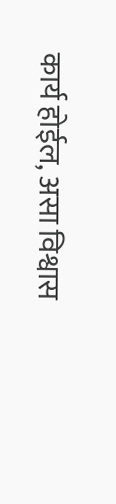कार्य होईल, असा विश्वास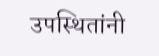उपस्थितांनी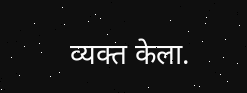व्यक्त केला.